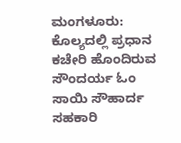ಮಂಗಳೂರು: ಕೊಲ್ಯದಲ್ಲಿ ಪ್ರಧಾನ ಕಚೇರಿ ಹೊಂದಿರುವ ಸೌಂದರ್ಯ ಓಂ ಸಾಯಿ ಸೌಹಾರ್ದ ಸಹಕಾರಿ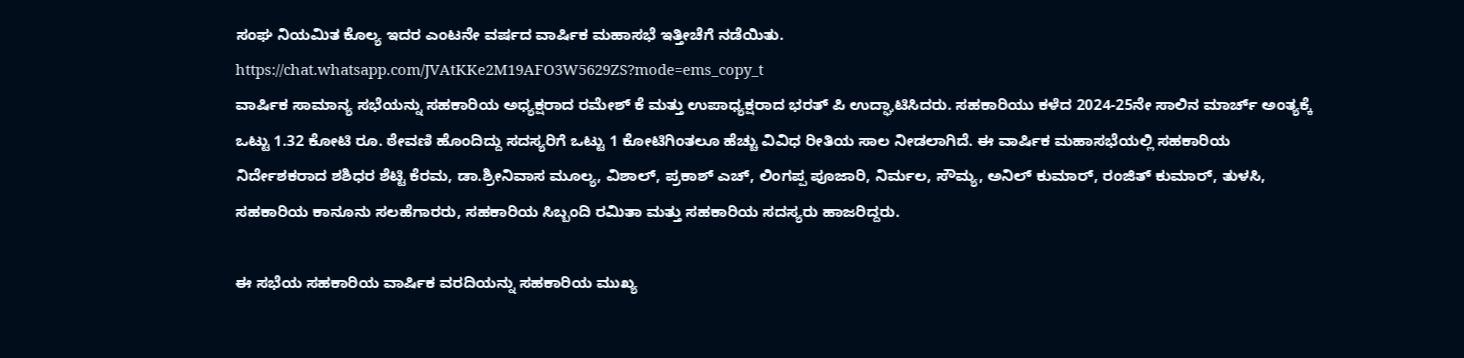ಸಂಘ ನಿಯಮಿತ ಕೊಲ್ಯ ಇದರ ಎಂಟನೇ ವರ್ಷದ ವಾರ್ಷಿಕ ಮಹಾಸಭೆ ಇತ್ತೀಚೆಗೆ ನಡೆಯಿತು.
https://chat.whatsapp.com/JVAtKKe2M19AFO3W5629ZS?mode=ems_copy_t
ವಾರ್ಷಿಕ ಸಾಮಾನ್ಯ ಸಭೆಯನ್ನು ಸಹಕಾರಿಯ ಅಧ್ಯಕ್ಷರಾದ ರಮೇಶ್ ಕೆ ಮತ್ತು ಉಪಾಧ್ಯಕ್ಷರಾದ ಭರತ್ ಪಿ ಉದ್ಘಾಟಿಸಿದರು. ಸಹಕಾರಿಯು ಕಳೆದ 2024-25ನೇ ಸಾಲಿನ ಮಾರ್ಚ್ ಅಂತ್ಯಕ್ಕೆ ಒಟ್ಟು 1.32 ಕೋಟಿ ರೂ. ಠೇವಣಿ ಹೊಂದಿದ್ದು ಸದಸ್ಯರಿಗೆ ಒಟ್ಟು 1 ಕೋಟಿಗಿಂತಲೂ ಹೆಚ್ಚು ವಿವಿಧ ರೀತಿಯ ಸಾಲ ನೀಡಲಾಗಿದೆ. ಈ ವಾರ್ಷಿಕ ಮಹಾಸಭೆಯಲ್ಲಿ ಸಹಕಾರಿಯ ನಿರ್ದೇಶಕರಾದ ಶಶಿಧರ ಶೆಟ್ಟಿ ಕೆರಮ, ಡಾ.ಶ್ರೀನಿವಾಸ ಮೂಲ್ಯ, ವಿಶಾಲ್, ಪ್ರಕಾಶ್ ಎಚ್, ಲಿಂಗಪ್ಪ ಪೂಜಾರಿ, ನಿರ್ಮಲ, ಸೌಮ್ಯ, ಅನಿಲ್ ಕುಮಾರ್, ರಂಜಿತ್ ಕುಮಾರ್, ತುಳಸಿ, ಸಹಕಾರಿಯ ಕಾನೂನು ಸಲಹೆಗಾರರು, ಸಹಕಾರಿಯ ಸಿಬ್ಬಂದಿ ರಮಿತಾ ಮತ್ತು ಸಹಕಾರಿಯ ಸದಸ್ಯರು ಹಾಜರಿದ್ದರು.

ಈ ಸಭೆಯ ಸಹಕಾರಿಯ ವಾರ್ಷಿಕ ವರದಿಯನ್ನು ಸಹಕಾರಿಯ ಮುಖ್ಯ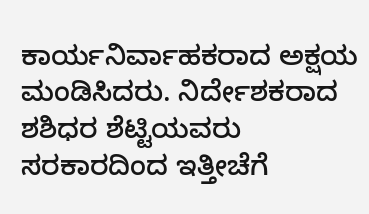ಕಾರ್ಯನಿರ್ವಾಹಕರಾದ ಅಕ್ಷಯ ಮಂಡಿಸಿದರು. ನಿರ್ದೇಶಕರಾದ ಶಶಿಧರ ಶೆಟ್ಟಿಯವರು ಸರಕಾರದಿಂದ ಇತ್ತೀಚೆಗೆ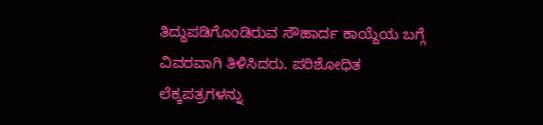ತಿದ್ದುಪಡಿಗೊಂಡಿರುವ ಸೌಹಾರ್ದ ಕಾಯ್ದೆಯ ಬಗ್ಗೆ ವಿವರವಾಗಿ ತಿಳಿಸಿದರು. ಪರಿಶೋಧಿತ ಲೆಕ್ಕಪತ್ರಗಳನ್ನು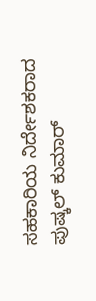ಸಹಕಾರಿಯ ನಿರ್ದೇಶಕರಾದ ಪುಷ್ಕಲ್ ಕುಮಾರ್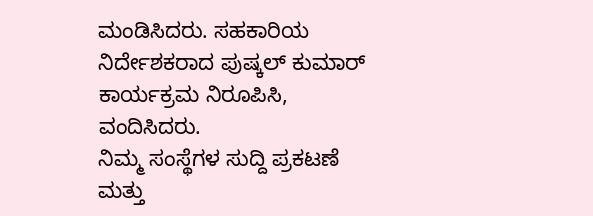ಮಂಡಿಸಿದರು. ಸಹಕಾರಿಯ ನಿರ್ದೇಶಕರಾದ ಪುಷ್ಕಲ್ ಕುಮಾರ್ ಕಾರ್ಯಕ್ರಮ ನಿರೂಪಿಸಿ, ವಂದಿಸಿದರು.
ನಿಮ್ಮ ಸಂಸ್ಥೆಗಳ ಸುದ್ದಿ ಪ್ರಕಟಣೆ ಮತ್ತು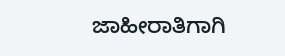ಜಾಹೀರಾತಿಗಾಗಿ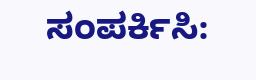ಸಂಪರ್ಕಿಸಿ: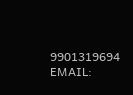9901319694
EMAIL: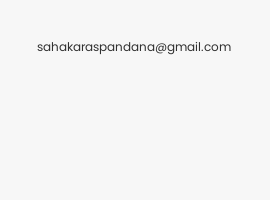sahakaraspandana@gmail.com